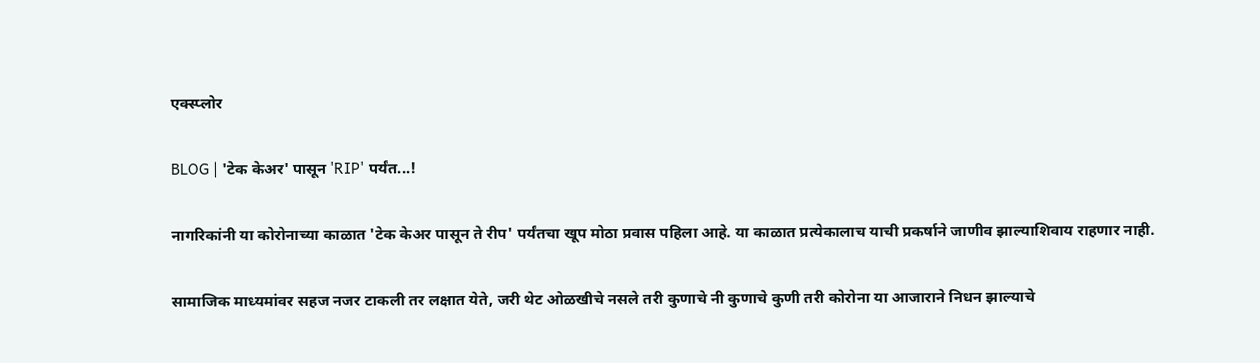एक्स्प्लोर

BLOG | 'टेक केअर' पासून 'RIP' पर्यंत...!

नागरिकांनी या कोरोनाच्या काळात 'टेक केअर पासून ते रीप' पर्यंतचा खूप मोठा प्रवास पहिला आहे. या काळात प्रत्येकालाच याची प्रकर्षाने जाणीव झाल्याशिवाय राहणार नाही.

सामाजिक माध्यमांवर सहज नजर टाकली तर लक्षात येते, जरी थेट ओळखीचे नसले तरी कुणाचे नी कुणाचे कुणी तरी कोरोना या आजाराने निधन झाल्याचे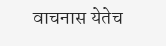वाचनास येतेच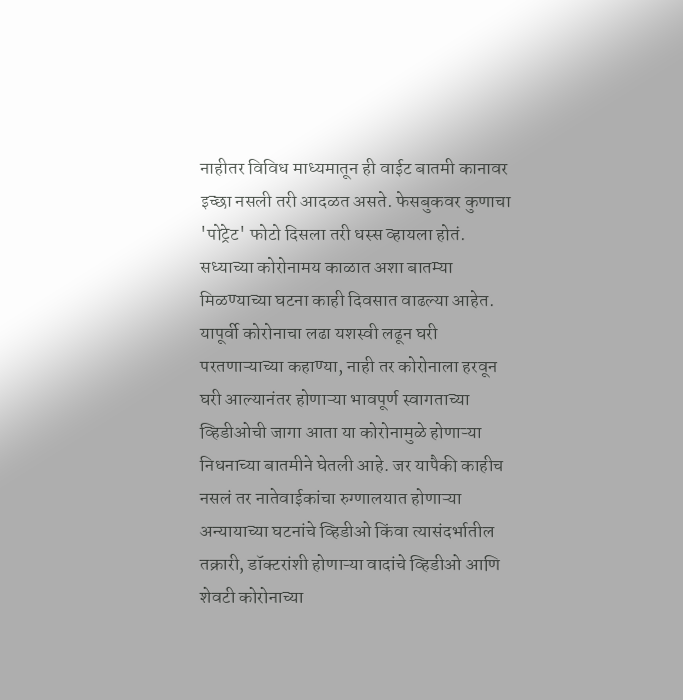नाहीतर विविध माध्यमातून ही वाईट बातमी कानावर इच्छा नसली तरी आदळत असते. फेसबुकवर कुणाचा 'पोट्रेट' फोटो दिसला तरी धस्स व्हायला होतं. सध्याच्या कोरोनामय काळात अशा बातम्या मिळण्याच्या घटना काही दिवसात वाढल्या आहेत. यापूर्वी कोरोनाचा लढा यशस्वी लढून घरी परतणाऱ्याच्या कहाण्या, नाही तर कोरोनाला हरवून घरी आल्यानंतर होणाऱ्या भावपूर्ण स्वागताच्या व्हिडीओची जागा आता या कोरोनामुळे होणाऱ्या निधनाच्या बातमीने घेतली आहे. जर यापैकी काहीच नसलं तर नातेवाईकांचा रुग्णालयात होणाऱ्या अन्यायाच्या घटनांचे व्हिडीओ किंवा त्यासंदर्भातील तक्रारी, डॉक्टरांशी होणाऱ्या वादांचे व्हिडीओ आणि शेवटी कोरोनाच्या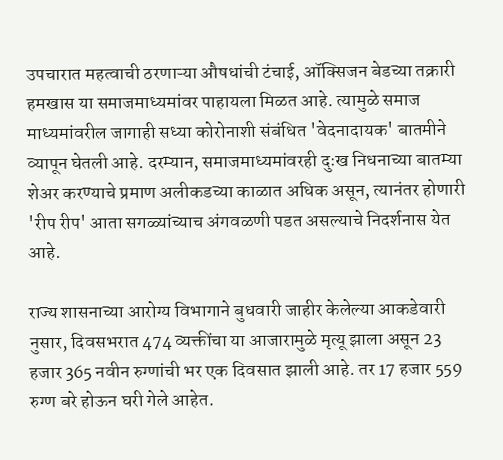उपचारात महत्वाची ठरणाऱ्या औषधांची टंचाई, ऑक्सिजन बेडच्या तक्रारी हमखास या समाजमाध्यमांवर पाहायला मिळत आहे. त्यामुळे समाज माध्यमांवरील जागाही सध्या कोरोनाशी संबंधित 'वेदनादायक' बातमीने व्यापून घेतली आहे. दरम्यान, समाजमाध्यमांवरही दुःख निधनाच्या बातम्या शेअर करण्याचे प्रमाण अलीकडच्या काळात अधिक असून, त्यानंतर होणारी 'रीप रीप' आता सगळ्यांच्याच अंगवळणी पडत असल्याचे निदर्शनास येत आहे.

राज्य शासनाच्या आरोग्य विभागाने बुधवारी जाहीर केलेल्या आकडेवारी नुसार, दिवसभरात 474 व्यक्तींचा या आजारामुळे मृत्यू झाला असून 23  हजार 365 नवीन रुग्णांची भर एक दिवसात झाली आहे. तर 17 हजार 559 रुग्ण बरे होऊन घरी गेले आहेत.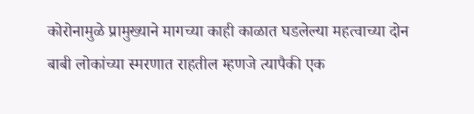कोरोनामुळे प्रामुख्याने मागच्या काही काळात घडलेल्या महत्वाच्या दोन बाबी लोकांच्या स्मरणात राहतील म्हणजे त्यापैकी एक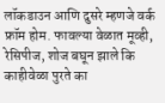लॉकडाउन आणि दुसरे म्हणजे वर्क फ्रॉम होम. फावल्या वेळात मूव्ही, रेसिपीज, शोज बघून झाले कि काहीवेळा पुरते का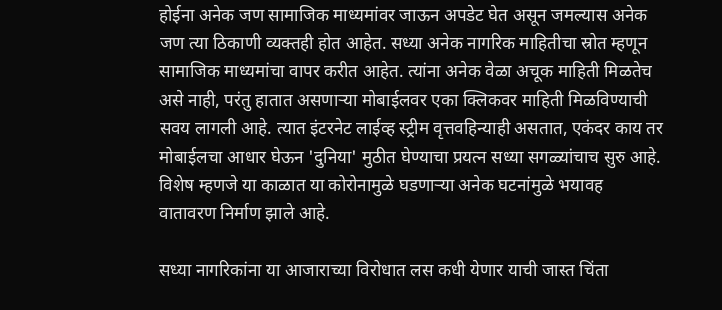होईना अनेक जण सामाजिक माध्यमांवर जाऊन अपडेट घेत असून जमल्यास अनेक जण त्या ठिकाणी व्यक्तही होत आहेत. सध्या अनेक नागरिक माहितीचा स्रोत म्हणून सामाजिक माध्यमांचा वापर करीत आहेत. त्यांना अनेक वेळा अचूक माहिती मिळतेच असे नाही, परंतु हातात असणाऱ्या मोबाईलवर एका क्लिकवर माहिती मिळविण्याची सवय लागली आहे. त्यात इंटरनेट लाईव्ह स्ट्रीम वृत्तवहिन्याही असतात, एकंदर काय तर मोबाईलचा आधार घेऊन 'दुनिया' मुठीत घेण्याचा प्रयत्न सध्या सगळ्यांचाच सुरु आहे. विशेष म्हणजे या काळात या कोरोनामुळे घडणाऱ्या अनेक घटनांमुळे भयावह वातावरण निर्माण झाले आहे.

सध्या नागरिकांना या आजाराच्या विरोधात लस कधी येणार याची जास्त चिंता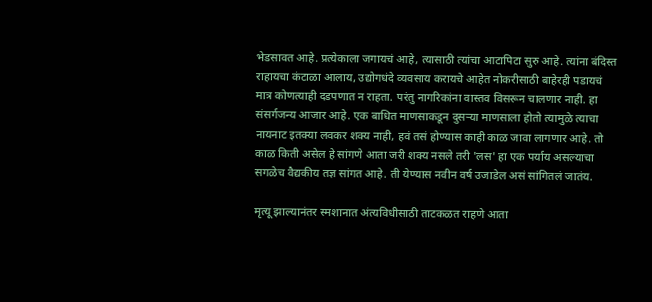भेडसावत आहे. प्रत्येकाला जगायचं आहे, त्यासाठी त्यांचा आटापिटा सुरु आहे. त्यांना बंदिस्त राहायचा कंटाळा आलाय, उद्योगधंदे व्यवसाय करायचे आहेत नोकरीसाठी बाहेरही पडायचं मात्र कोणत्याही दडपणात न राहता. परंतु नागरिकांना वास्तव विसरून चालणार नाही. हा संसर्गजन्य आजार आहे. एक बाधित माणसाकडून दुसऱ्या माणसाला होतो त्यामुळे त्याचा नायनाट इतक्या लवकर शक्य नाही, हवं तसं होण्यास काही काळ जावा लागणार आहे. तो काळ किती असेल हे सांगणे आता जरी शक्य नसले तरी 'लस' हा एक पर्याय असल्याचा सगळेच वैद्यकीय तज्ञ सांगत आहे. ती येण्यास नवीन वर्ष उजाडेल असं सांगितलं जातंय.

मृत्यू झाल्यानंतर स्मशानात अंत्यविधीसाठी ताटकळत राहणे आता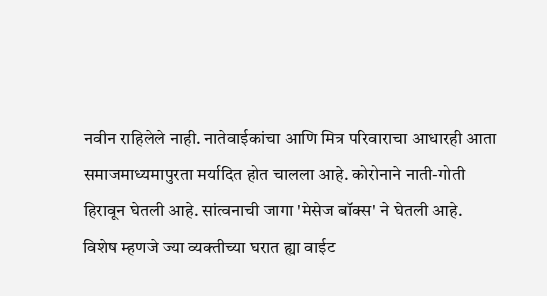नवीन राहिलेले नाही. नातेवाईकांचा आणि मित्र परिवाराचा आधारही आता समाजमाध्यमापुरता मर्यादित होत चालला आहे. कोरोनाने नाती-गोती हिरावून घेतली आहे. सांत्वनाची जागा 'मेसेज बॉक्स' ने घेतली आहे. विशेष म्हणजे ज्या व्यक्तीच्या घरात ह्या वाईट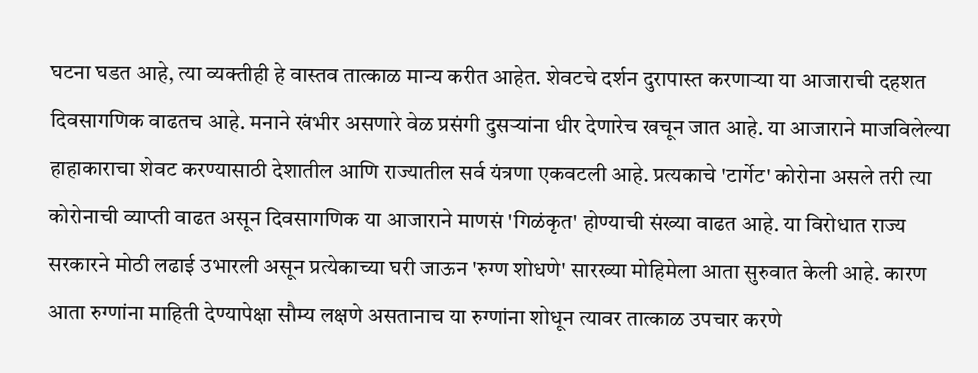घटना घडत आहे, त्या व्यक्तीही हे वास्तव तात्काळ मान्य करीत आहेत. शेवटचे दर्शन दुरापास्त करणाऱ्या या आजाराची दहशत दिवसागणिक वाढतच आहे. मनाने खंभीर असणारे वेळ प्रसंगी दुसऱ्यांना धीर देणारेच खचून जात आहे. या आजाराने माजविलेल्या हाहाकाराचा शेवट करण्यासाठी देशातील आणि राज्यातील सर्व यंत्रणा एकवटली आहे. प्रत्यकाचे 'टार्गेट' कोरोना असले तरी त्या कोरोनाची व्याप्ती वाढत असून दिवसागणिक या आजाराने माणसं 'गिळंकृत' होण्याची संख्या वाढत आहे. या विरोधात राज्य सरकारने मोठी लढाई उभारली असून प्रत्येकाच्या घरी जाऊन 'रुग्ण शोधणे' सारख्या मोहिमेला आता सुरुवात केली आहे. कारण आता रुग्णांना माहिती देण्यापेक्षा सौम्य लक्षणे असतानाच या रुग्णांना शोधून त्यावर तात्काळ उपचार करणे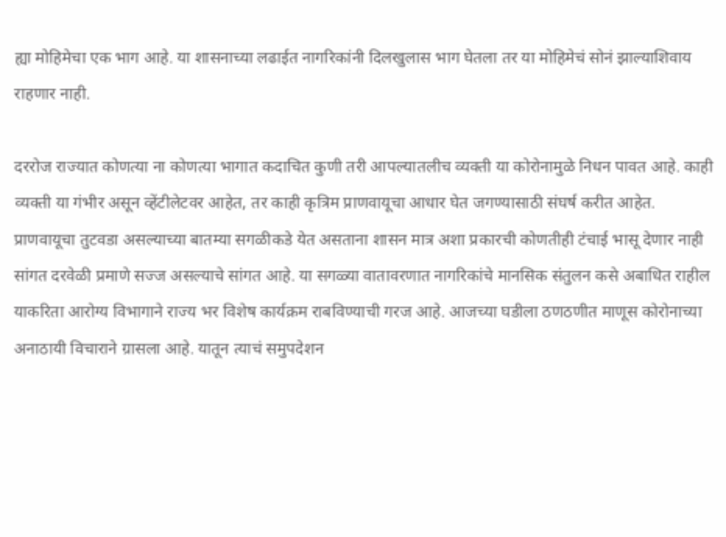ह्या मोहिमेचा एक भाग आहे. या शासनाच्या लढाईत नागरिकांनी दिलखुलास भाग घेतला तर या मोहिमेचं सोनं झाल्याशिवाय राहणार नाही.

दररोज राज्यात कोणत्या ना कोणत्या भागात कदाचित कुणी तरी आपल्यातलीच व्यक्ती या कोरोनामुळे निधन पावत आहे. काही व्यक्ती या गंभीर असून व्हेंटीलेटवर आहेत, तर काही कृत्रिम प्राणवायूचा आधार घेत जगण्यासाठी संघर्ष करीत आहेत. प्राणवायूचा तुटवडा असल्याच्या बातम्या सगळीकडे येत असताना शासन मात्र अशा प्रकारची कोणतीही टंचाई भासू देणार नाही सांगत दरवेळी प्रमाणे सज्ज असल्याचे सांगत आहे. या सगळ्या वातावरणात नागरिकांचे मानसिक संतुलन कसे अबाधित राहील याकरिता आरोग्य विभागाने राज्य भर विशेष कार्यक्रम राबविण्याची गरज आहे. आजच्या घडीला ठणठणीत माणूस कोरोनाच्या अनाठायी विचाराने ग्रासला आहे. यातून त्याचं समुपदेशन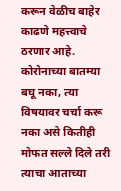करून वेळीच बाहेर काढणे महत्त्वाचे ठरणार आहे. कोरोनाच्या बातम्या बघू नका, त्या विषयावर चर्चा करू नका असे कितीही मोफत सल्ले दिले तरी त्याचा आताच्या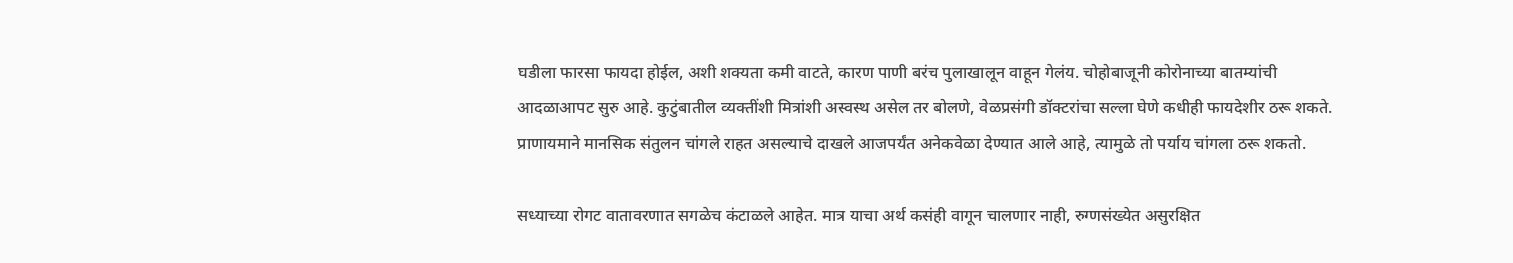घडीला फारसा फायदा होईल, अशी शक्यता कमी वाटते, कारण पाणी बरंच पुलाखालून वाहून गेलंय. चोहोबाजूनी कोरोनाच्या बातम्यांची आदळाआपट सुरु आहे. कुटुंबातील व्यक्तींशी मित्रांशी अस्वस्थ असेल तर बोलणे, वेळप्रसंगी डॉक्टरांचा सल्ला घेणे कधीही फायदेशीर ठरू शकते. प्राणायमाने मानसिक संतुलन चांगले राहत असल्याचे दाखले आजपर्यंत अनेकवेळा देण्यात आले आहे, त्यामुळे तो पर्याय चांगला ठरू शकतो.

सध्याच्या रोगट वातावरणात सगळेच कंटाळले आहेत. मात्र याचा अर्थ कसंही वागून चालणार नाही, रुग्णसंख्येत असुरक्षित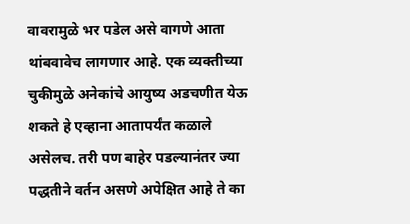वावरामुळे भर पडेल असे वागणे आता थांबवावेच लागणार आहे. एक व्यक्तीच्या चुकीमुळे अनेकांचे आयुष्य अडचणीत येऊ शकते हे एव्हाना आतापर्यंत कळाले असेलच. तरी पण बाहेर पडल्यानंतर ज्या पद्धतीने वर्तन असणे अपेक्षित आहे ते का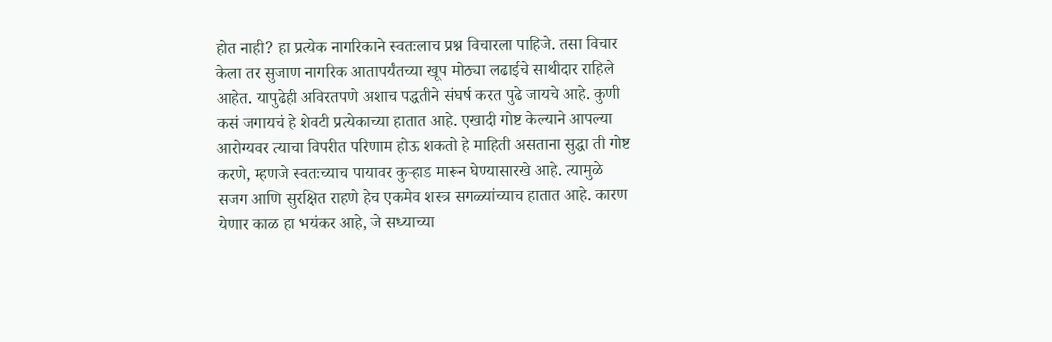होत नाही? हा प्रत्येक नागरिकाने स्वतःलाच प्रश्न विचारला पाहिजे. तसा विचार केला तर सुजाण नागरिक आतापर्यंतच्या खूप मोठ्या लढाईचे साथीदार राहिले आहेत. यापुढेही अविरतपणे अशाच पद्धतीने संघर्ष करत पुढे जायचे आहे. कुणी कसं जगायचं हे शेवटी प्रत्येकाच्या हातात आहे. एखादी गोष्ट केल्याने आपल्या आरोग्यवर त्याचा विपरीत परिणाम होऊ शकतो हे माहिती असताना सुद्धा ती गोष्ट करणे, म्हणजे स्वतःच्याच पायावर कुऱ्हाड मारून घेण्यासारखे आहे. त्यामुळे सजग आणि सुरक्षित राहणे हेच एकमेव शस्त्र सगळ्यांच्याच हातात आहे. कारण येणार काळ हा भयंकर आहे, जे सध्याच्या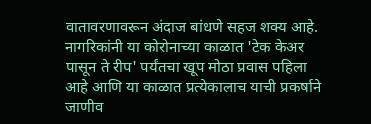वातावरणावरून अंदाज बांधणे सहज शक्य आहे. नागरिकांनी या कोरोनाच्या काळात 'टेक केअर पासून ते रीप' पर्यंतचा खूप मोठा प्रवास पहिला आहे आणि या काळात प्रत्येकालाच याची प्रकर्षाने जाणीव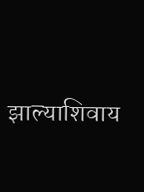झाल्याशिवाय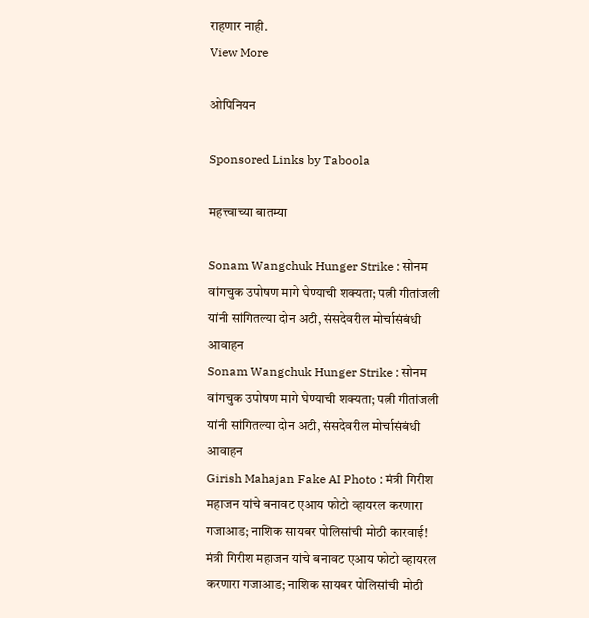राहणार नाही.
View More

ओपिनियन

Sponsored Links by Taboola

महत्त्वाच्या बातम्या

Sonam Wangchuk Hunger Strike : सोनम वांगचुक उपोषण मागे घेण्याची शक्यता; पत्नी गीतांजली यांनी सांगितल्या दोन अटी, संसदेवरील मोर्चासंबंधी आवाहन
Sonam Wangchuk Hunger Strike : सोनम वांगचुक उपोषण मागे घेण्याची शक्यता; पत्नी गीतांजली यांनी सांगितल्या दोन अटी, संसदेवरील मोर्चासंबंधी आवाहन
Girish Mahajan Fake AI Photo : मंत्री गिरीश महाजन यांचे बनावट एआय फोटो व्हायरल करणारा गजाआड; नाशिक सायबर पोलिसांची मोठी कारवाई!
मंत्री गिरीश महाजन यांचे बनावट एआय फोटो व्हायरल करणारा गजाआड; नाशिक सायबर पोलिसांची मोठी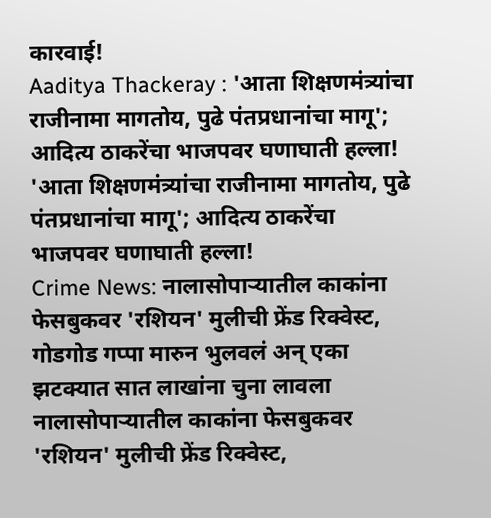कारवाई!
Aaditya Thackeray : 'आता शिक्षणमंत्र्यांचा राजीनामा मागतोय, पुढे पंतप्रधानांचा मागू'; आदित्य ठाकरेंचा भाजपवर घणाघाती हल्ला!
'आता शिक्षणमंत्र्यांचा राजीनामा मागतोय, पुढे पंतप्रधानांचा मागू'; आदित्य ठाकरेंचा भाजपवर घणाघाती हल्ला!
Crime News: नालासोपाऱ्यातील काकांना फेसबुकवर 'रशियन' मुलीची फ्रेंड रिक्वेस्ट, गोडगोड गप्पा मारुन भुलवलं अन् एका झटक्यात सात लाखांना चुना लावला
नालासोपाऱ्यातील काकांना फेसबुकवर 'रशियन' मुलीची फ्रेंड रिक्वेस्ट,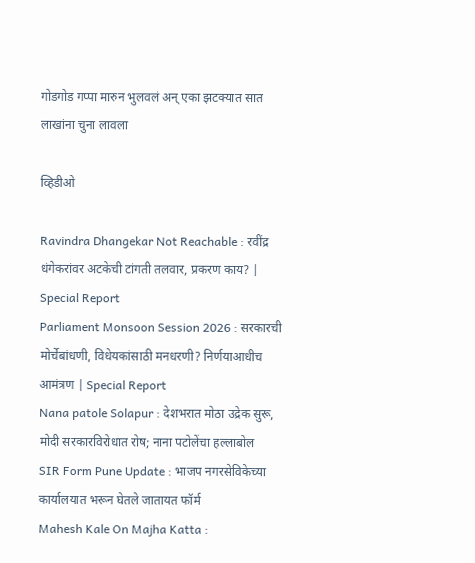गोडगोड गप्पा मारुन भुलवलं अन् एका झटक्यात सात लाखांना चुना लावला

व्हिडीओ

Ravindra Dhangekar Not Reachable : रवींद्र धंगेकरांवर अटकेची टांगती तलवार, प्रकरण काय? | Special Report
Parliament Monsoon Session 2026 : सरकारची मोर्चेबांधणी, विधेयकांसाठी मनधरणी? निर्णयाआधीच आमंत्रण | Special Report
Nana patole Solapur : देशभरात मोठा उद्रेक सुरू, मोदी सरकारविरोधात रोष; नाना पटोलेंचा हल्लाबोल
SIR Form Pune Update : भाजप नगरसेविकेच्या कार्यालयात भरून घेतले जातायत फॉर्म
Mahesh Kale On Majha Katta :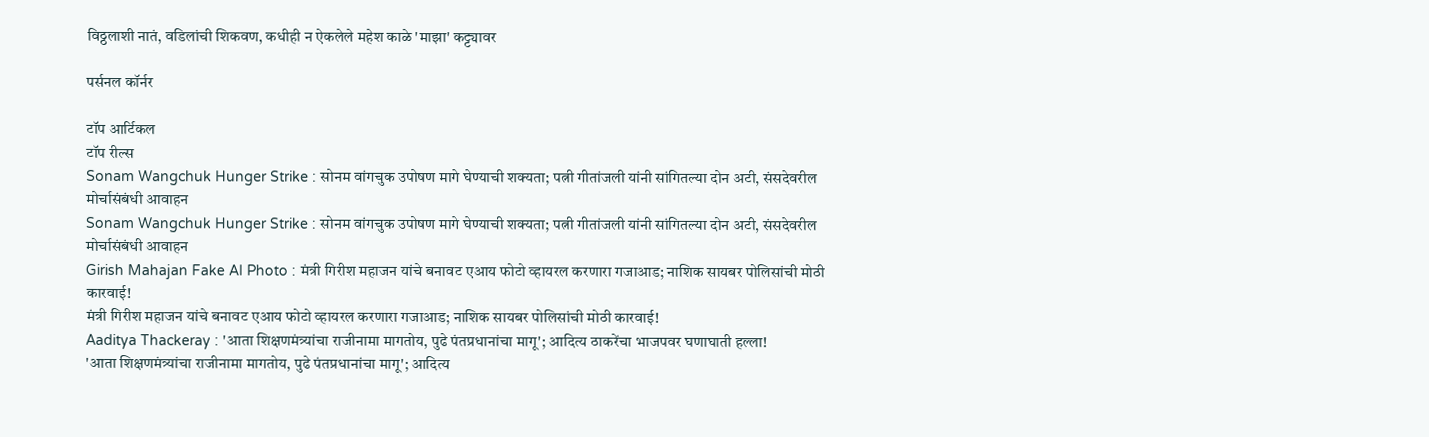विठ्ठलाशी नातं, वडिलांची शिकवण, कधीही न ऐकलेले महेश काळे 'माझा' कट्ट्यावर

पर्सनल कॉर्नर

टॉप आर्टिकल
टॉप रील्स
Sonam Wangchuk Hunger Strike : सोनम वांगचुक उपोषण मागे घेण्याची शक्यता; पत्नी गीतांजली यांनी सांगितल्या दोन अटी, संसदेवरील मोर्चासंबंधी आवाहन
Sonam Wangchuk Hunger Strike : सोनम वांगचुक उपोषण मागे घेण्याची शक्यता; पत्नी गीतांजली यांनी सांगितल्या दोन अटी, संसदेवरील मोर्चासंबंधी आवाहन
Girish Mahajan Fake AI Photo : मंत्री गिरीश महाजन यांचे बनावट एआय फोटो व्हायरल करणारा गजाआड; नाशिक सायबर पोलिसांची मोठी कारवाई!
मंत्री गिरीश महाजन यांचे बनावट एआय फोटो व्हायरल करणारा गजाआड; नाशिक सायबर पोलिसांची मोठी कारवाई!
Aaditya Thackeray : 'आता शिक्षणमंत्र्यांचा राजीनामा मागतोय, पुढे पंतप्रधानांचा मागू'; आदित्य ठाकरेंचा भाजपवर घणाघाती हल्ला!
'आता शिक्षणमंत्र्यांचा राजीनामा मागतोय, पुढे पंतप्रधानांचा मागू'; आदित्य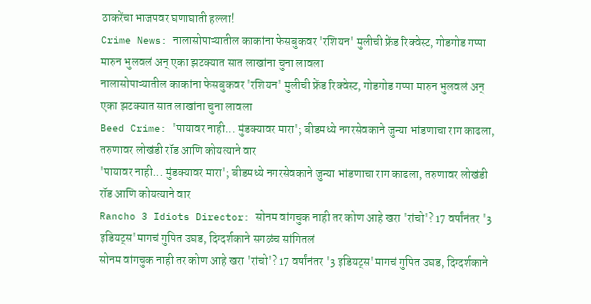ठाकरेंचा भाजपवर घणाघाती हल्ला!
Crime News: नालासोपाऱ्यातील काकांना फेसबुकवर 'रशियन' मुलीची फ्रेंड रिक्वेस्ट, गोडगोड गप्पा मारुन भुलवलं अन् एका झटक्यात सात लाखांना चुना लावला
नालासोपाऱ्यातील काकांना फेसबुकवर 'रशियन' मुलीची फ्रेंड रिक्वेस्ट, गोडगोड गप्पा मारुन भुलवलं अन् एका झटक्यात सात लाखांना चुना लावला
Beed Crime: 'पायावर नाही... मुंडक्यावर मारा'; बीडमध्ये नगरसेवकाने जुन्या भांडणाचा राग काढला, तरुणावर लोखंडी रॉड आणि कोयत्याने वार
'पायावर नाही... मुंडक्यावर मारा'; बीडमध्ये नगरसेवकाने जुन्या भांडणाचा राग काढला, तरुणावर लोखंडी रॉड आणि कोयत्याने वार
Rancho 3 Idiots Director: सोनम वांगचुक नाही तर कोण आहे खरा 'रांचो'? 17 वर्षांनंतर '3 इडियट्स'मागचं गुपित उघड, दिग्दर्शकाने सगळंच सांगितलं
सोनम वांगचुक नाही तर कोण आहे खरा 'रांचो'? 17 वर्षांनंतर '3 इडियट्स'मागचं गुपित उघड, दिग्दर्शकाने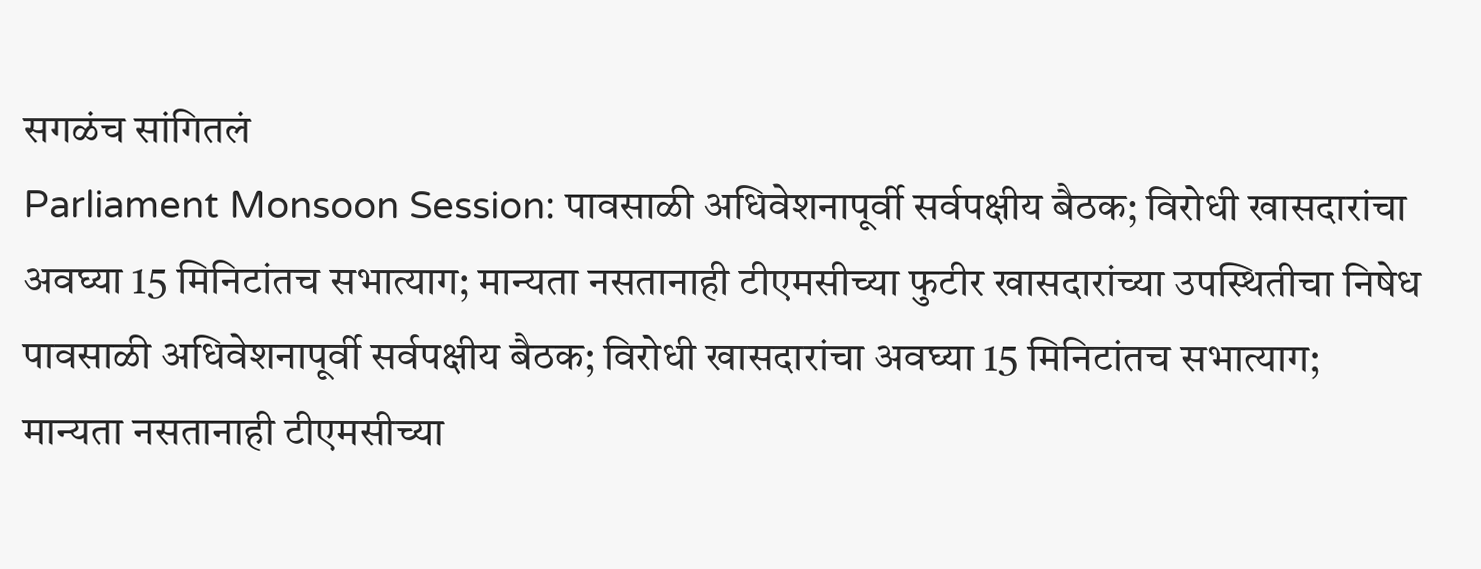सगळंच सांगितलं
Parliament Monsoon Session: पावसाळी अधिवेशनापूर्वी सर्वपक्षीय बैठक; विरोधी खासदारांचा अवघ्या 15 मिनिटांतच सभात्याग; मान्यता नसतानाही टीएमसीच्या फुटीर खासदारांच्या उपस्थितीचा निषेध
पावसाळी अधिवेशनापूर्वी सर्वपक्षीय बैठक; विरोधी खासदारांचा अवघ्या 15 मिनिटांतच सभात्याग; मान्यता नसतानाही टीएमसीच्या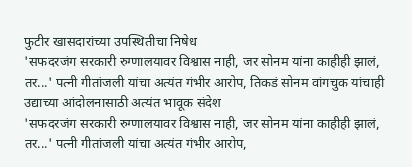फुटीर खासदारांच्या उपस्थितीचा निषेध
'सफदरजंग सरकारी रुग्णालयावर विश्वास नाही, जर सोनम यांना काहीही झालं, तर...' पत्नी गीतांजली यांचा अत्यंत गंभीर आरोप, तिकडं सोनम वांगचुक यांचाही उद्याच्या आंदोलनासाठी अत्यंत भावूक संदेश
'सफदरजंग सरकारी रुग्णालयावर विश्वास नाही, जर सोनम यांना काहीही झालं, तर...' पत्नी गीतांजली यांचा अत्यंत गंभीर आरोप,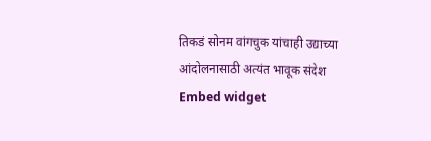तिकडं सोनम वांगचुक यांचाही उद्याच्या आंदोलनासाठी अत्यंत भावूक संदेश
Embed widget